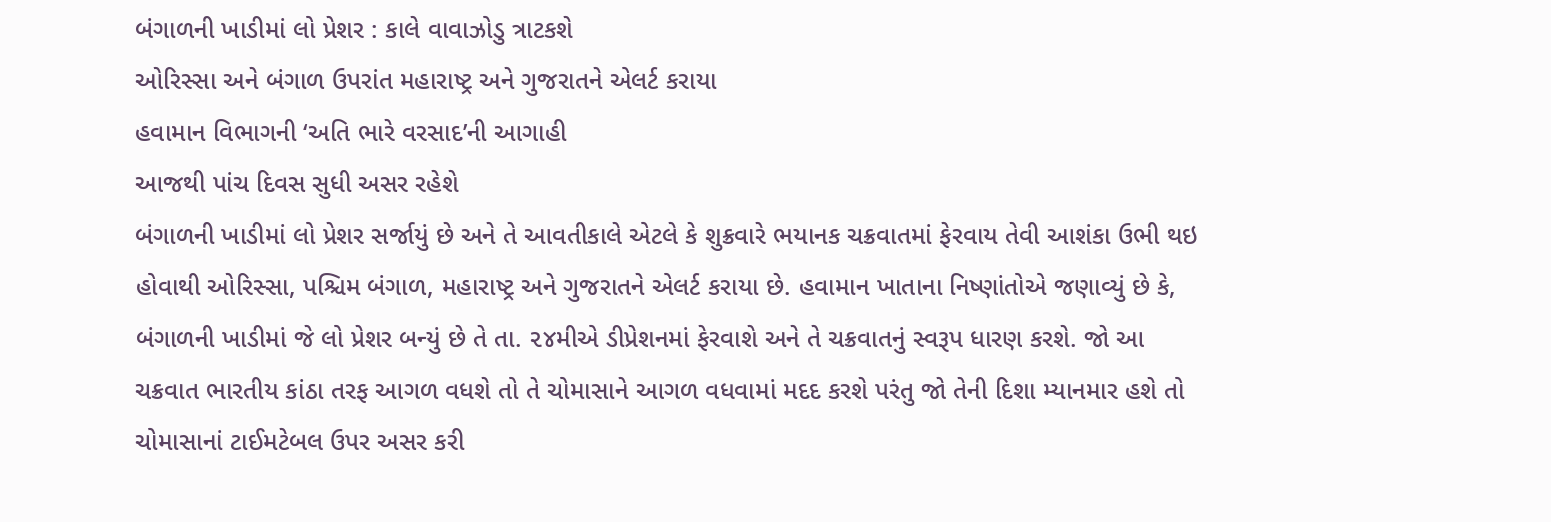બંગાળની ખાડીમાં લો પ્રેશર : કાલે વાવાઝોડુ ત્રાટકશે
ઓરિસ્સા અને બંગાળ ઉપરાંત મહારાષ્ટ્ર અને ગુજરાતને એલર્ટ કરાયા
હવામાન વિભાગની ‘અતિ ભારે વરસાદ’ની આગાહી
આજથી પાંચ દિવસ સુધી અસર રહેશે
બંગાળની ખાડીમાં લો પ્રેશર સર્જાયું છે અને તે આવતીકાલે એટલે કે શુક્રવારે ભયાનક ચક્રવાતમાં ફેરવાય તેવી આશંકા ઉભી થઇ હોવાથી ઓરિસ્સા, પશ્ચિમ બંગાળ, મહારાષ્ટ્ર અને ગુજરાતને એલર્ટ કરાયા છે. હવામાન ખાતાના નિષ્ણાંતોએ જણાવ્યું છે કે, બંગાળની ખાડીમાં જે લો પ્રેશર બન્યું છે તે તા. ૨૪મીએ ડીપ્રેશનમાં ફેરવાશે અને તે ચક્રવાતનું સ્વરૂપ ધારણ કરશે. જો આ ચક્રવાત ભારતીય કાંઠા તરફ આગળ વધશે તો તે ચોમાસાને આગળ વધવામાં મદદ કરશે પરંતુ જો તેની દિશા મ્યાનમાર હશે તો ચોમાસાનાં ટાઈમટેબલ ઉપર અસર કરી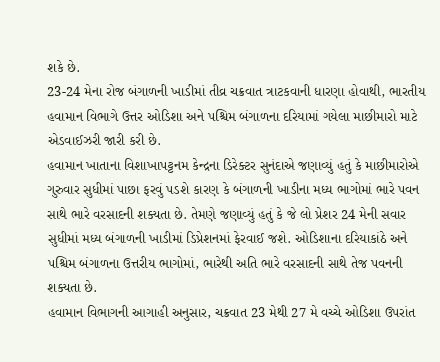શકે છે.
23-24 મેના રોજ બંગાળની ખાડીમાં તીવ્ર ચક્રવાત ત્રાટકવાની ધારણા હોવાથી, ભારતીય હવામાન વિભાગે ઉત્તર ઓડિશા અને પશ્ચિમ બંગાળના દરિયામાં ગયેલા માછીમારો માટે એડવાઈઝરી જારી કરી છે.
હવામાન ખાતાના વિશાખાપટ્ટનમ કેન્દ્રના ડિરેક્ટર સુનંદાએ જણાવ્યું હતું કે માછીમારોએ ગુરુવાર સુધીમાં પાછા ફરવું પડશે કારણ કે બંગાળની ખાડીના મધ્ય ભાગોમાં ભારે પવન સાથે ભારે વરસાદની શક્યતા છે. તેમણે જણાવ્યું હતું કે જે લો પ્રેશર 24 મેની સવાર સુધીમાં મધ્ય બંગાળની ખાડીમાં ડિપ્રેશનમાં ફેરવાઈ જશે. ઓડિશાના દરિયાકાંઠે અને પશ્ચિમ બંગાળના ઉત્તરીય ભાગોમાં, ભારેથી અતિ ભારે વરસાદની સાથે તેજ પવનની શક્યતા છે.
હવામાન વિભાગની આગાહી અનુસાર, ચક્રવાત 23 મેથી 27 મે વચ્ચે ઓડિશા ઉપરાંત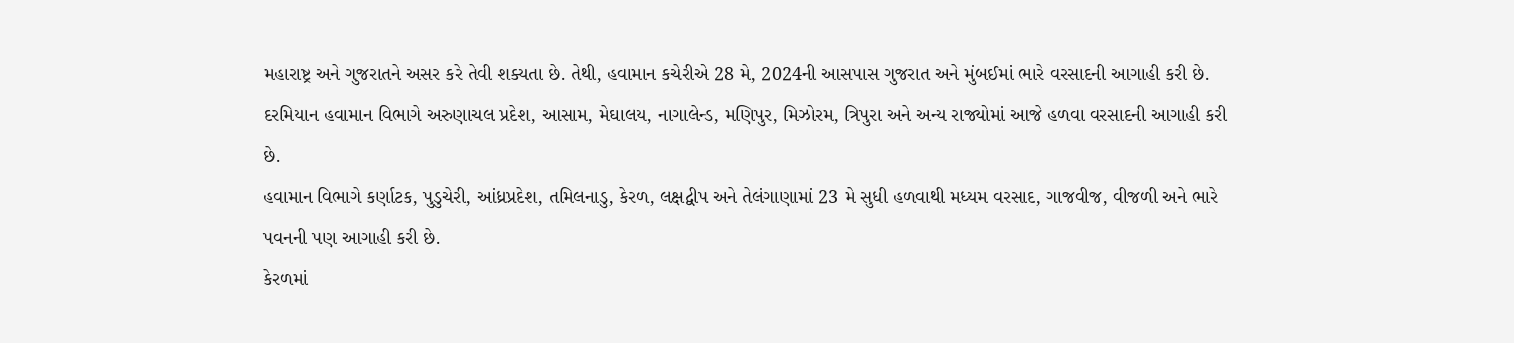મહારાષ્ટ્ર અને ગુજરાતને અસર કરે તેવી શક્યતા છે. તેથી, હવામાન કચેરીએ 28 મે, 2024ની આસપાસ ગુજરાત અને મુંબઈમાં ભારે વરસાદની આગાહી કરી છે.
દરમિયાન હવામાન વિભાગે અરુણાચલ પ્રદેશ, આસામ, મેઘાલય, નાગાલેન્ડ, મણિપુર, મિઝોરમ, ત્રિપુરા અને અન્ય રાજ્યોમાં આજે હળવા વરસાદની આગાહી કરી છે.
હવામાન વિભાગે કર્ણાટક, પુડુચેરી, આંધ્રપ્રદેશ, તમિલનાડુ, કેરળ, લક્ષદ્વીપ અને તેલંગાણામાં 23 મે સુધી હળવાથી મધ્યમ વરસાદ, ગાજવીજ, વીજળી અને ભારે પવનની પણ આગાહી કરી છે.
કેરળમાં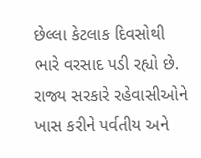છેલ્લા કેટલાક દિવસોથી ભારે વરસાદ પડી રહ્યો છે. રાજ્ય સરકારે રહેવાસીઓને ખાસ કરીને પર્વતીય અને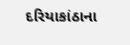દરિયાકાંઠાના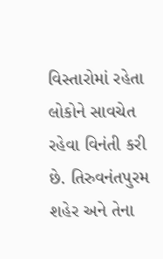વિસ્તારોમાં રહેતા લોકોને સાવચેત રહેવા વિનંતી કરી છે. તિરુવનંતપુરમ શહેર અને તેના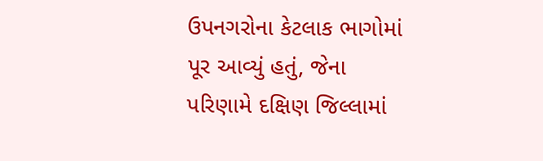ઉપનગરોના કેટલાક ભાગોમાં પૂર આવ્યું હતું, જેના પરિણામે દક્ષિણ જિલ્લામાં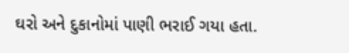ઘરો અને દુકાનોમાં પાણી ભરાઈ ગયા હતા.